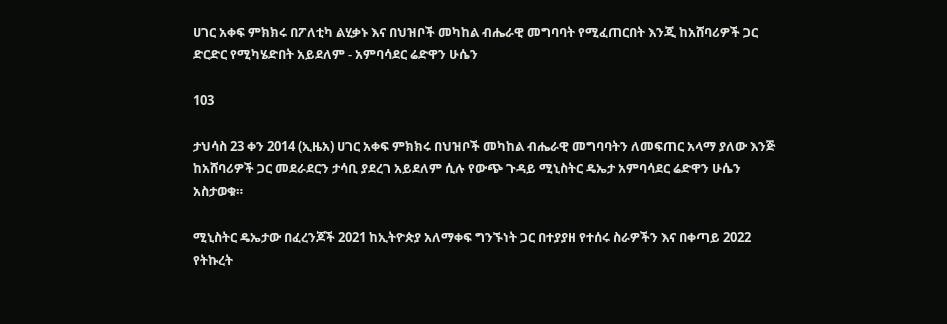ሀገር አቀፍ ምክክሩ በፖለቲካ ልሂቃኑ እና በህዝቦች መካከል ብሔራዊ መግባባት የሚፈጠርበት እንጂ ከአሸባሪዎች ጋር ድርድር የሚካሄድበት አይደለም - አምባሳደር ሬድዋን ሁሴን

103

ታህሳስ 23 ቀን 2014 (ኢዜአ) ሀገር አቀፍ ምክክሩ በህዝቦች መካከል ብሔራዊ መግባባትን ለመፍጠር አላማ ያለው እንጅ ከአሸባሪዎች ጋር መደራደርን ታሳቢ ያደረገ አይደለም ሲሉ የውጭ ጉዳይ ሚኒስትር ዴኤታ አምባሳደር ሬድዋን ሁሴን አስታወቁ።

ሚኒስትር ዴኤታው በፈረንጆች 2021 ከኢትዮጵያ አለማቀፍ ግንኙነት ጋር በተያያዘ የተሰሩ ስራዎችን እና በቀጣይ 2022 የትኩረት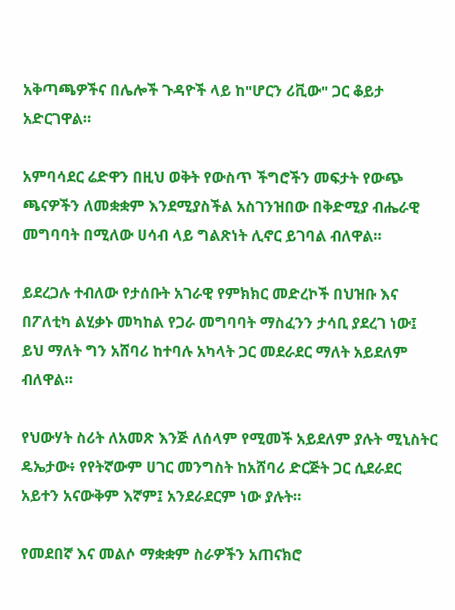አቅጣጫዎችና በሌሎች ጉዳዮች ላይ ከ"ሆርን ሪቪው" ጋር ቆይታ አድርገዋል።

አምባሳደር ሬድዋን በዚህ ወቅት የውስጥ ችግሮችን መፍታት የውጭ ጫናዎችን ለመቋቋም እንደሚያስችል አስገንዝበው በቅድሚያ ብሔራዊ መግባባት በሚለው ሀሳብ ላይ ግልጽነት ሊኖር ይገባል ብለዋል።

ይደረጋሉ ተብለው የታሰቡት አገራዊ የምክክር መድረኮች በህዝቡ እና በፖለቲካ ልሂቃኑ መካከል የጋራ መግባባት ማስፈንን ታሳቢ ያደረገ ነው፤ ይህ ማለት ግን አሸባሪ ከተባሉ አካላት ጋር መደራደር ማለት አይደለም ብለዋል።

የህውሃት ስሪት ለአመጽ እንጅ ለሰላም የሚመች አይደለም ያሉት ሚኒስትር ዴኤታው፥ የየትኛውም ሀገር መንግስት ከአሸባሪ ድርጅት ጋር ሲደራደር አይተን አናውቅም እኛም፤ አንደራደርም ነው ያሉት።

የመደበኛ እና መልሶ ማቋቋም ስራዎችን አጠናክሮ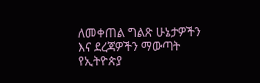ለመቀጠል ግልጽ ሁኔታዎችን እና ደረጃዎችን ማውጣት የኢትዮጵያ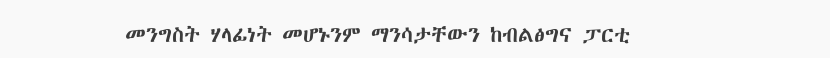መንግስት ሃላፊነት መሆኑንም ማንሳታቸውን ከብልፅግና ፓርቲ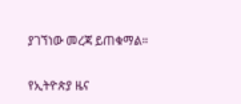ያገኘነው መረጃ ይጠቁማል።

የኢትዮጵያ ዜና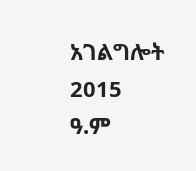አገልግሎት
2015
ዓ.ም